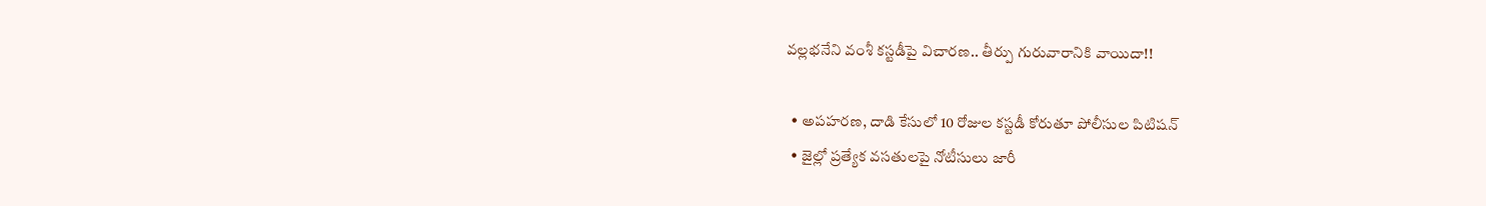వల్లభనేని వంశీ కస్టడీపై విచారణ.. తీర్పు గురువారానికి వాయిదా!!

  • అపహరణ, దాడి కేసులో 10 రోజుల కస్టడీ కోరుతూ పోలీసుల పిటిషన్
  • జైల్లో ప్రత్యేక వసతులపై నోటీసులు జారీ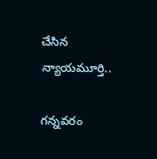చేసిన న్యాయమూర్తి..

గన్నవరం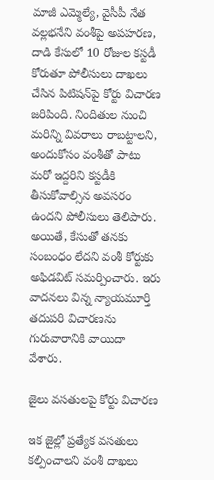మాజీ ఎమ్మెల్యే, వైసీపీ నేత వల్లభనేని వంశీపై అపహరణ, దాడి కేసులో 10 రోజుల కస్టడీ కోరుతూ పోలీసులు దాఖలు చేసిన పిటిషన్‌పై కోర్టు విచారణ జరిపింది. నిందితుల నుంచి మరిన్ని వివరాలు రాబట్టాలని, అందుకోసం వంశీతో పాటు మరో ఇద్దరిని కస్టడీకి తీసుకోవాల్సిన అవసరం ఉందని పోలీసులు తెలిపారు. అయితే, కేసుతో తనకు సంబంధం లేదని వంశీ కోర్టుకు అఫిడవిట్‌ సమర్పించారు. ఇరు వాదనలు విన్న న్యాయమూర్తి తదుపరి విచారణను గురువారానికి వాయిదా వేశారు.

జైలు వసతులపై కోర్టు విచారణ

ఇక జైల్లో ప్రత్యేక వసతులు కల్పించాలని వంశీ దాఖలు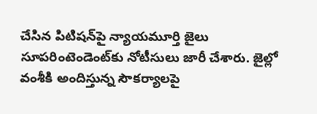చేసిన పిటిషన్‌పై న్యాయమూర్తి జైలు సూపరింటెండెంట్‌కు నోటీసులు జారీ చేశారు. జైల్లో వంశీకి అందిస్తున్న సౌకర్యాలపై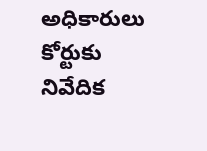అధికారులు కోర్టుకు నివేదిక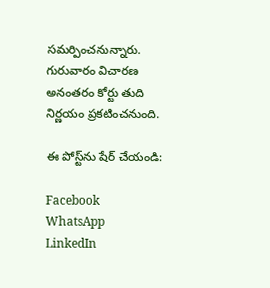సమర్పించనున్నారు. గురువారం విచారణ అనంతరం కోర్టు తుది నిర్ణయం ప్రకటించనుంది.

ఈ పోస్ట్‌ను షేర్ చేయండి:

Facebook
WhatsApp
LinkedIn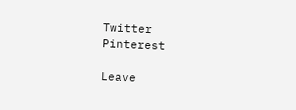Twitter
Pinterest

Leave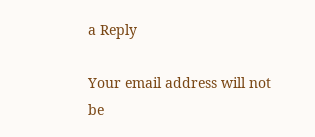a Reply

Your email address will not be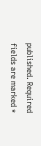published. Required fields are marked *